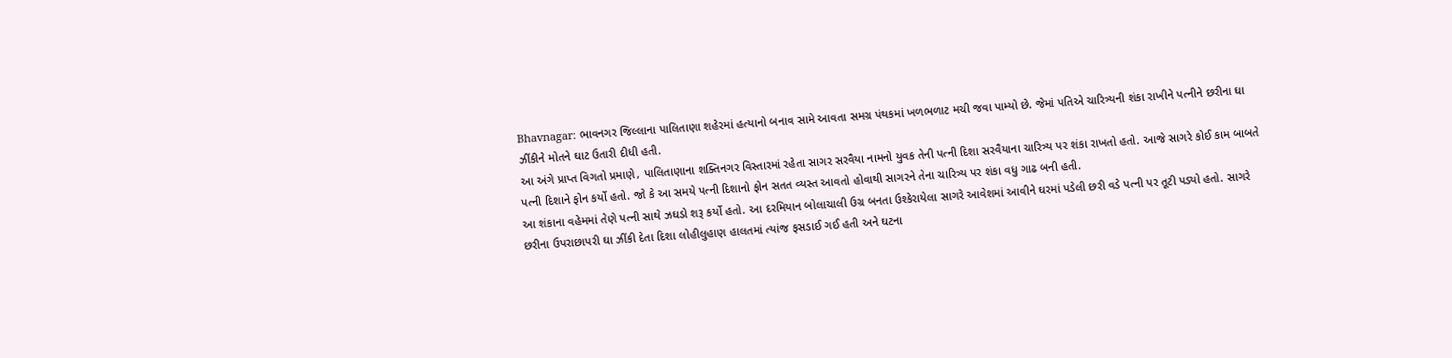Bhavnagar: ભાવનગર જિલ્લાના પાલિતાણા શહેરમાં હત્યાનો બનાવ સામે આવતા સમગ્ર પંથકમાં ખળભળાટ મચી જવા પામ્યો છે. જેમાં પતિએ ચારિત્ર્યની શંકા રાખીને પત્નીને છરીના ઘા ઝીંકીને મોતને ઘાટ ઉતારી દીધી હતી.
આ અંગે પ્રાપ્ત વિગતો પ્રમાણે, પાલિતાણાના શક્તિનગર વિસ્તારમાં રહેતા સાગર સરવૈયા નામનો યુવક તેની પત્ની દિશા સરવૈયાના ચારિત્ર્ય પર શંકા રાખતો હતો. આજે સાગરે કોઈ કામ બાબતે પત્ની દિશાને ફોન કર્યો હતો. જો કે આ સમયે પત્ની દિશાનો ફોન સતત વ્યસ્ત આવતો હોવાથી સાગરને તેના ચારિત્ર્ય પર શંકા વધુ ગાઢ બની હતી.
આ શંકાના વહેમમાં તેણે પત્ની સાથે ઝઘડો શરૂ કર્યો હતો. આ દરમિયાન બોલાચાલી ઉગ્ર બનતા ઉશ્કેરાયેલા સાગરે આવેશમાં આવીને ઘરમાં પડેલી છરી વડે પત્ની પર તૂટી પડ્યો હતો. સાગરે છરીના ઉપરાછાપરી ઘા ઝીંકી દેતા દિશા લોહીલુહાણ હાલતમાં ત્યાંજ ફસડાઈ ગઈ હતી અને ઘટના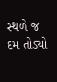સ્થળે જ દમ તોડ્યો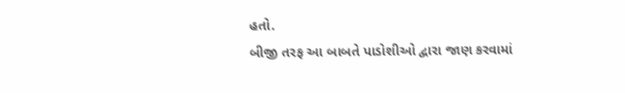હતો.
બીજી તરફ આ બાબતે પાડોશીઓ દ્વારા જાણ કરવામાં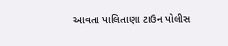આવતા પાલિતાણા ટાઉન પોલીસ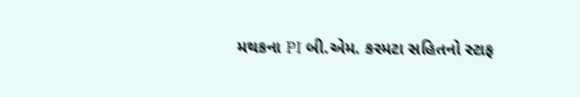મથકના PI બી.એમ. કરમટા સહિતનો સ્ટાફ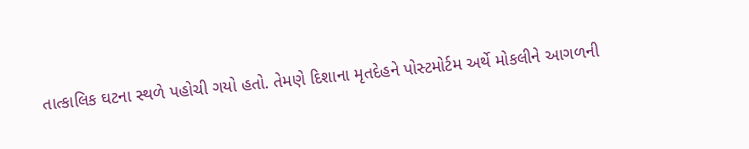તાત્કાલિક ઘટના સ્થળે પહોચી ગયો હતો. તેમણે દિશાના મૃતદેહને પોસ્ટમોર્ટમ અર્થે મોકલીને આગળની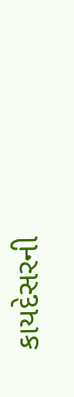કાયદેસરની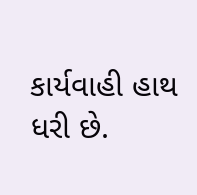કાર્યવાહી હાથ ધરી છે.